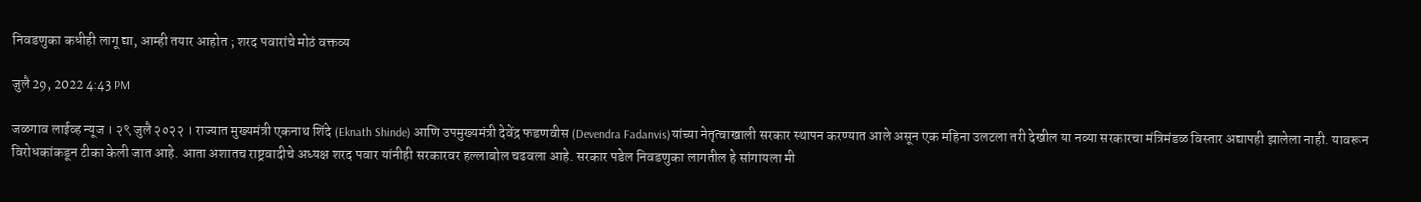निवडणुका कधीही लागू द्या, आम्ही तयार आहोत ; शरद पवारांचे मोठं वक्तव्य

जुलै 29, 2022 4:43 PM

जळगाव लाईव्ह न्यूज । २९ जुलै २०२२ । राज्यात मुख्यमंत्री एकनाथ शिंदे (Eknath Shinde) आणि उपमुख्यमंत्री देवेंद्र फडणवीस (Devendra Fadanvis)यांच्या नेतृत्वाखाली सरकार स्थापन करण्यात आले असून एक महिना उलटला तरी देखील या नव्या सरकारचा मंत्रिमंडळ विस्तार अद्यापही झालेला नाही. यावरून विरोधकांकडून टीका केली जात आहे. आता अशातच राष्ट्रवादीचे अध्यक्ष शरद पवार यांनीही सरकारवर हल्लाबोल चढवला आहे. सरकार पडेल निवडणुका लागतील हे सांगायला मी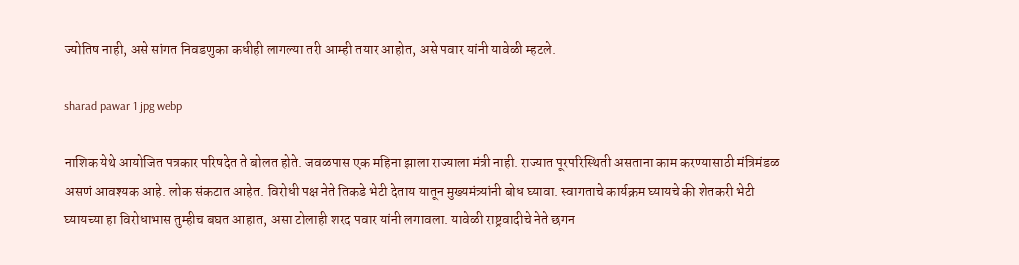ज्योतिष नाही, असे सांगत निवडणुका कधीही लागल्या तरी आम्ही तयार आहोत, असे पवार यांनी यावेळी म्हटले.

sharad pawar 1 jpg webp

नाशिक येथे आयोजित पत्रकार परिषदेत ते बोलत होते. जवळपास एक महिना झाला राज्याला मंत्री नाही. राज्यात पूरपरिस्थिती असताना काम करण्यासाठी मंत्रिमंडळ असणं आवश्यक आहे. लोक संकटात आहेत. विरोधी पक्ष नेते तिकडे भेटी देताय यातून मुख्यमंत्र्यांनी बोध घ्यावा. स्वागताचे कार्यक्रम घ्यायचे की शेतकरी भेटी घ्यायच्या हा विरोधाभास तुम्हीच बघत आहात, असा टोलाही शरद पवार यांनी लगावला. यावेळी राष्ट्रवादीचे नेते छगन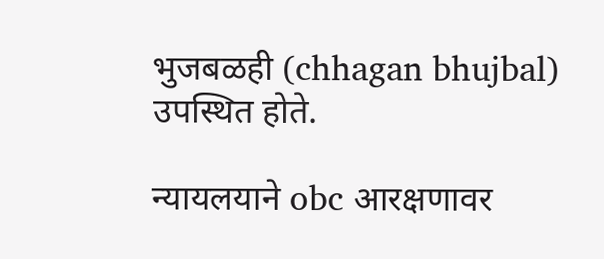भुजबळही (chhagan bhujbal) उपस्थित होते.

न्यायलयाने obc आरक्षणावर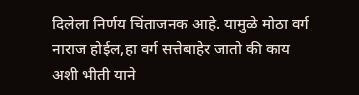दिलेला निर्णय चिंताजनक आहे. यामुळे मोठा वर्ग नाराज होईल,हा वर्ग सत्तेबाहेर जातो की काय अशी भीती याने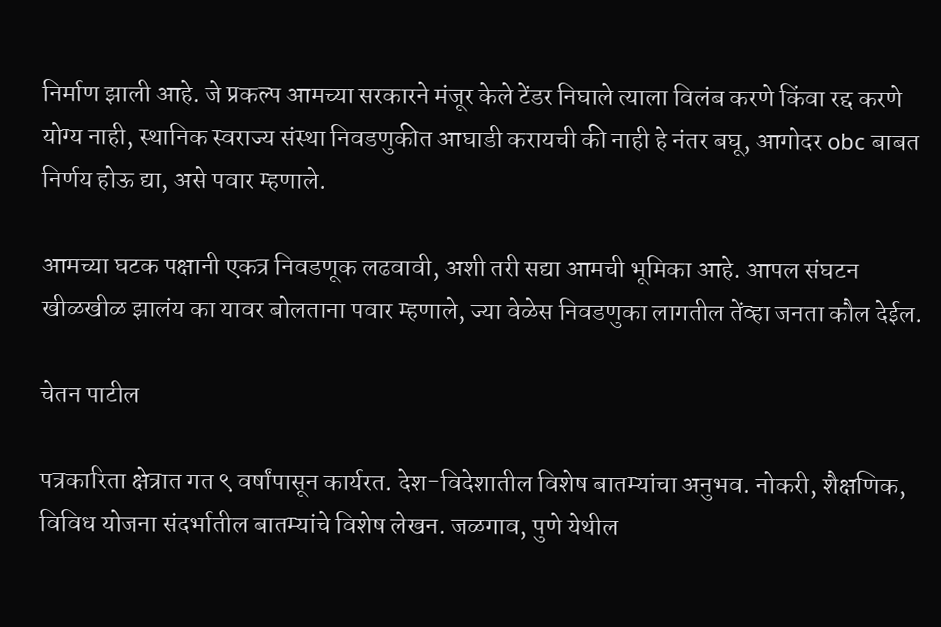निर्माण झाली आहे. जे प्रकल्प आमच्या सरकारने मंजूर केले टेंडर निघाले त्याला विलंब करणे किंवा रद्द करणे योग्य नाही, स्थानिक स्वराज्य संस्था निवडणुकीत आघाडी करायची की नाही हे नंतर बघू, आगोदर obc बाबत निर्णय होऊ द्या, असे पवार म्हणाले.

आमच्या घटक पक्षानी एकत्र निवडणूक लढवावी, अशी तरी सद्या आमची भूमिका आहे. आपल संघटन खीळखीळ झालंय का यावर बोलताना पवार म्हणाले, ज्या वेळेस निवडणुका लागतील तेंव्हा जनता कौल देईल.

चेतन पाटील

पत्रकारिता क्षेत्रात गत ९ वर्षांपासून कार्यरत. देश-विदेशातील विशेष बातम्यांचा अनुभव. नोकरी, शैक्षणिक, विविध योजना संदर्भातील बातम्यांचे विशेष लेखन. जळगाव, पुणे येथील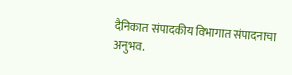दैनिकात संपादकीय विभागात संपादनाचा अनुभव.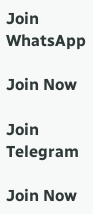Join WhatsApp

Join Now

Join Telegram

Join Now